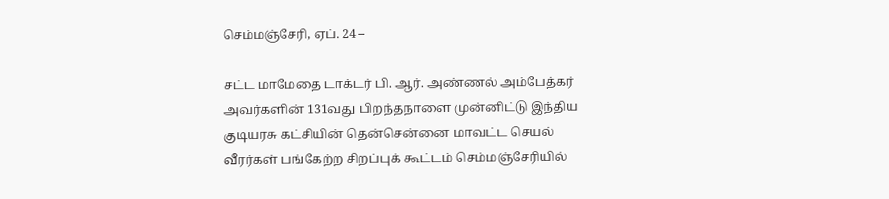செம்மஞ்சேரி, ஏப். 24 –

சட்ட மாமேதை டாக்டர் பி. ஆர். அண்ணல் அம்பேத்கர் அவர்களின் 131வது பிறந்தநாளை முன்னிட்டு இந்திய குடியரசு கட்சியின் தென்சென்னை மாவட்ட செயல் வீரர்கள் பங்கேற்ற சிறப்புக் கூட்டம் செம்மஞ்சேரியில்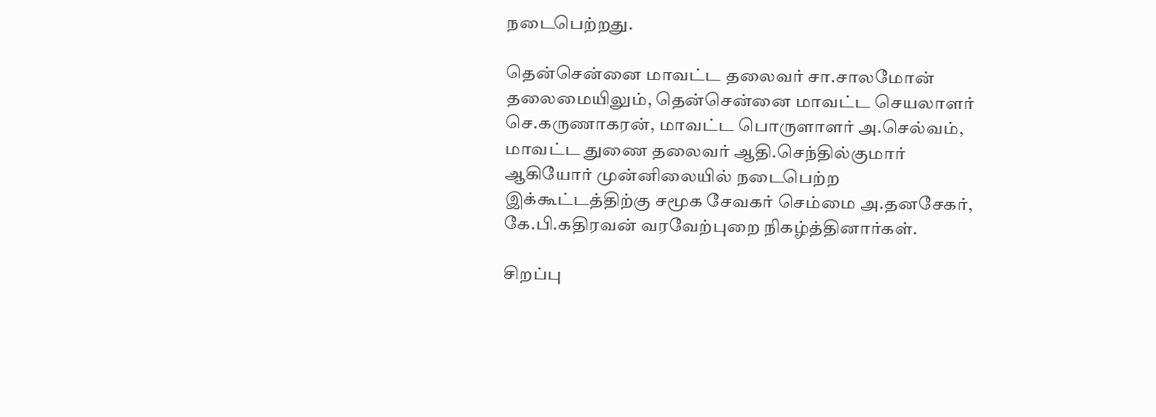நடைபெற்றது.

தென்சென்னை மாவட்ட தலைவர் சா.சாலமோன் தலைமையிலும், தென்சென்னை மாவட்ட செயலாளர் செ.கருணாகரன், மாவட்ட பொருளாளர் அ.செல்வம், மாவட்ட துணை தலைவர் ஆதி.செந்தில்குமார் ஆகியோர் முன்னிலையில் நடைபெற்ற இக்கூட்டத்திற்கு சமூக சேவகர் செம்மை அ.தனசேகர், கே.பி.கதிரவன் வரவேற்புறை நிகழ்த்தினார்கள்.

சிறப்பு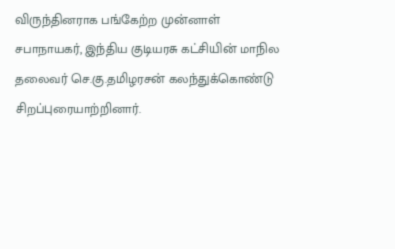விருந்தினராக பங்கேற்ற முன்னாள் சபாநாயகர், இந்திய குடியரசு கட்சியின் மாநில தலைவர் செ.கு.தமிழரசன் கலந்துக்கொண்டு சிறப்புரையாற்றினார்.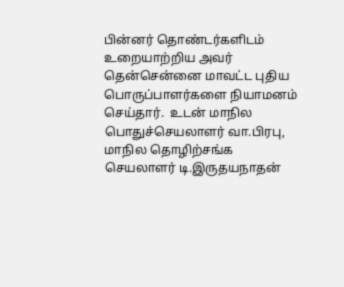பின்னர் தொண்டர்களிடம் உறையாற்றிய அவர் தென்சென்னை மாவட்ட புதிய பொருப்பாளர்களை நியாமனம் செய்தார்.  உடன் மாநில பொதுச்செயலாளர் வா.பிரபு, மாநில தொழிற்சங்க செயலாளர் டி.இருதயநாதன்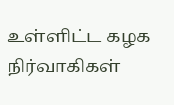உள்ளிட்ட கழக நிர்வாகிகள்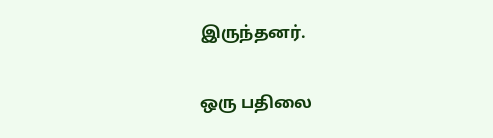இருந்தனர்.

ஒரு பதிலை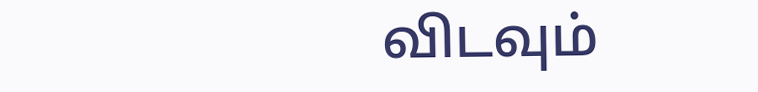விடவும்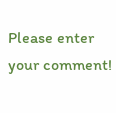Please enter your comment!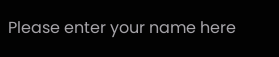Please enter your name here